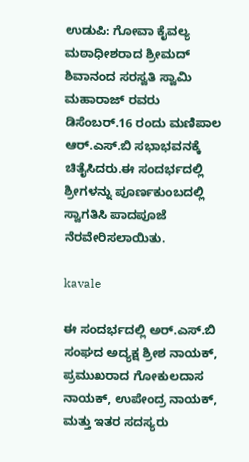ಉಡುಪಿ: ಗೋವಾ ಕೈವಲ್ಯ ಮಠಾಧೀಶರಾದ ಶ್ರೀಮದ್ ಶಿವಾನಂದ ಸರಸ್ವತಿ ಸ್ವಾಮಿ ಮಹಾರಾಜ್ ರವರು ಡಿಸೆಂಬರ್.16 ರಂದು ಮಣಿಪಾಲ ಆರ್.ಎಸ್.ಬಿ ಸಭಾಭವನಕ್ಕೆ ಚಿತೈಸಿದರು.ಈ ಸಂದರ್ಭದಲ್ಲಿ ಶ್ರೀಗಳನ್ನು ಪೂರ್ಣಕುಂಬದಲ್ಲಿ ಸ್ವಾಗತಿಸಿ ಪಾದಪೂಜೆ ನೆರವೇರಿಸಲಾಯಿತು.

kavale

ಈ ಸಂದರ್ಭದಲ್ಲಿ ಅರ್.ಎಸ್.ಬಿ ಸಂಘದ ಅದ್ಯಕ್ಷ ಶ್ರೀಶ ನಾಯಕ್, ಪ್ರಮುಖರಾದ ಗೋಕುಲದಾಸ ನಾಯಕ್, ಉಪೇಂದ್ರ ನಾಯಕ್, ಮತ್ತು ಇತರ ಸದಸ್ಯರು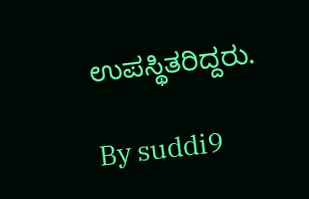ಉಪಸ್ಥಿತರಿದ್ದರು.

By suddi9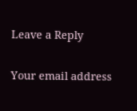Leave a Reply

Your email address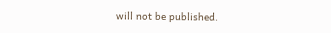will not be published.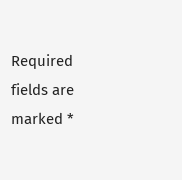Required fields are marked *